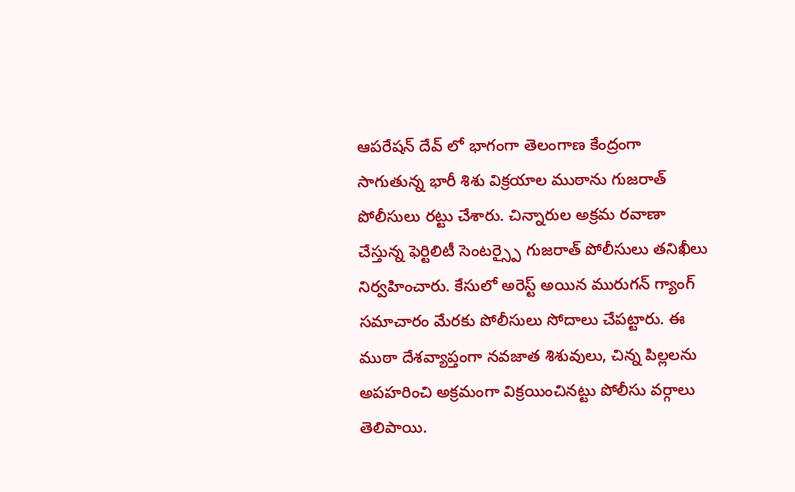ఆపరేషన్ దేవ్ లో భాగంగా తెలంగాణ కేంద్రంగా సాగుతున్న భారీ శిశు విక్రయాల ముఠాను గుజరాత్ పోలీసులు రట్టు చేశారు. చిన్నారుల అక్రమ రవాణా చేస్తున్న ఫెర్టిలిటీ సెంటర్స్పై గుజరాత్ పోలీసులు తనిఖీలు నిర్వహించారు. కేసులో అరెస్ట్ అయిన మురుగన్ గ్యాంగ్ సమాచారం మేరకు పోలీసులు సోదాలు చేపట్టారు. ఈ ముఠా దేశవ్యాప్తంగా నవజాత శిశువులు, చిన్న పిల్లలను అపహరించి అక్రమంగా విక్రయించినట్టు పోలీసు వర్గాలు తెలిపాయి.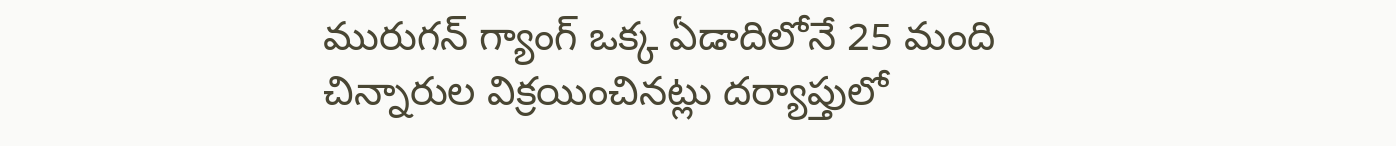మురుగన్ గ్యాంగ్ ఒక్క ఏడాదిలోనే 25 మంది చిన్నారుల విక్రయించినట్లు దర్యాప్తులో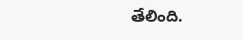తేలింది.